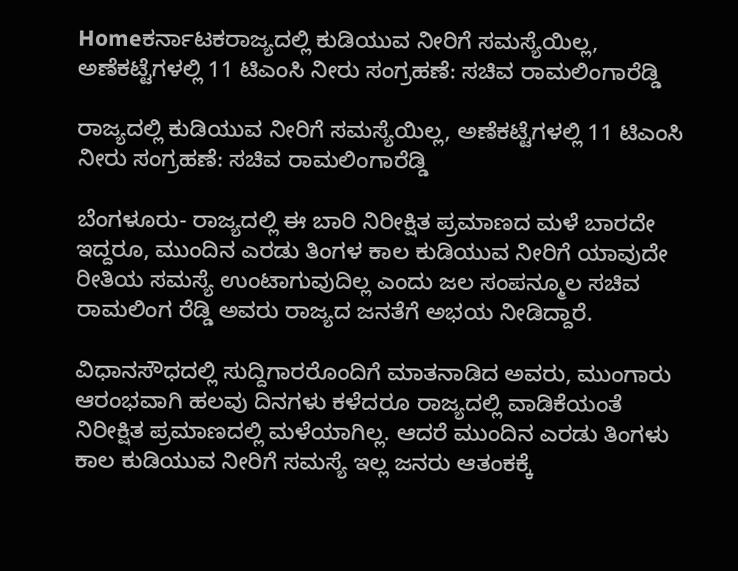Homeಕರ್ನಾಟಕರಾಜ್ಯದಲ್ಲಿ ಕುಡಿಯುವ ನೀರಿಗೆ ಸಮಸ್ಯೆಯಿಲ್ಲ, ಅಣೆಕಟ್ಟೆಗಳಲ್ಲಿ 11 ಟಿಎಂಸಿ ನೀರು ಸಂಗ್ರಹಣೆ: ಸಚಿವ ರಾಮಲಿಂಗಾರೆಡ್ಡಿ

ರಾಜ್ಯದಲ್ಲಿ ಕುಡಿಯುವ ನೀರಿಗೆ ಸಮಸ್ಯೆಯಿಲ್ಲ, ಅಣೆಕಟ್ಟೆಗಳಲ್ಲಿ 11 ಟಿಎಂಸಿ ನೀರು ಸಂಗ್ರಹಣೆ: ಸಚಿವ ರಾಮಲಿಂಗಾರೆಡ್ಡಿ

ಬೆಂಗಳೂರು- ರಾಜ್ಯದಲ್ಲಿ ಈ ಬಾರಿ ನಿರೀಕ್ಷಿತ ಪ್ರಮಾಣದ ಮಳೆ ಬಾರದೇ ಇದ್ದರೂ, ಮುಂದಿನ ಎರಡು ತಿಂಗಳ ಕಾಲ ಕುಡಿಯುವ ನೀರಿಗೆ ಯಾವುದೇ ರೀತಿಯ ಸಮಸ್ಯೆ ಉಂಟಾಗುವುದಿಲ್ಲ ಎಂದು ಜಲ ಸಂಪನ್ಮೂಲ ಸಚಿವ ರಾಮಲಿಂಗ ರೆಡ್ಡಿ ಅವರು ರಾಜ್ಯದ ಜನತೆಗೆ ಅಭಯ ನೀಡಿದ್ದಾರೆ.

ವಿಧಾನಸೌಧದಲ್ಲಿ ಸುದ್ದಿಗಾರರೊಂದಿಗೆ ಮಾತನಾಡಿದ ಅವರು, ಮುಂಗಾರು ಆರಂಭವಾಗಿ ಹಲವು ದಿನಗಳು ಕಳೆದರೂ ರಾಜ್ಯದಲ್ಲಿ ವಾಡಿಕೆಯಂತೆ ನಿರೀಕ್ಷಿತ ಪ್ರಮಾಣದಲ್ಲಿ ಮಳೆಯಾಗಿಲ್ಲ. ಆದರೆ ಮುಂದಿನ ಎರಡು ತಿಂಗಳು ಕಾಲ ಕುಡಿಯುವ ನೀರಿಗೆ ಸಮಸ್ಯೆ ಇಲ್ಲ ಜನರು ಆತಂಕಕ್ಕೆ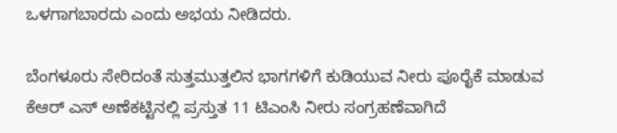ಒಳಗಾಗಬಾರದು ಎಂದು ಅಭಯ ನೀಡಿದರು.

ಬೆಂಗಳೂರು ಸೇರಿದಂತೆ ಸುತ್ತಮುತ್ತಲಿನ ಭಾಗಗಳಿಗೆ ಕುಡಿಯುವ ನೀರು ಪೂರೈಕೆ ಮಾಡುವ ಕೆಆರ್ ಎಸ್ ಅಣೆಕಟ್ಟಿನಲ್ಲಿ ಪ್ರಸ್ತುತ 11 ಟಿಎಂಸಿ ನೀರು ಸಂಗ್ರಹಣೆವಾಗಿದೆ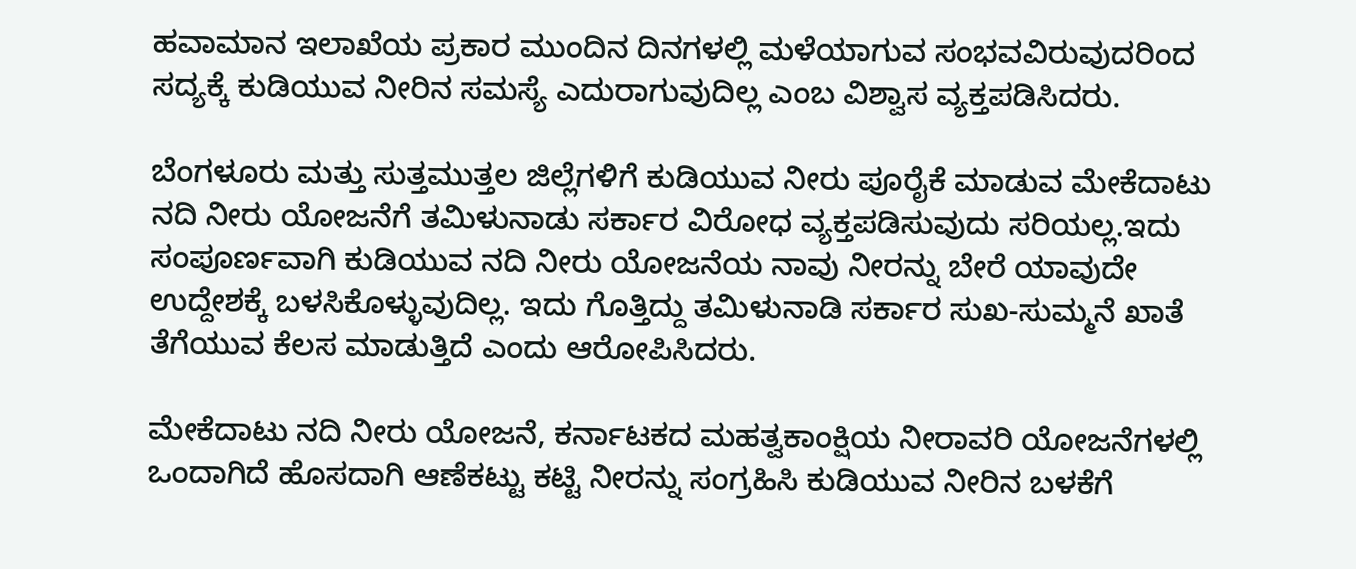ಹವಾಮಾನ ಇಲಾಖೆಯ ಪ್ರಕಾರ ಮುಂದಿನ ದಿನಗಳಲ್ಲಿ ಮಳೆಯಾಗುವ ಸಂಭವವಿರುವುದರಿಂದ ಸದ್ಯಕ್ಕೆ ಕುಡಿಯುವ ನೀರಿನ ಸಮಸ್ಯೆ ಎದುರಾಗುವುದಿಲ್ಲ ಎಂಬ ವಿಶ್ವಾಸ ವ್ಯಕ್ತಪಡಿಸಿದರು.

ಬೆಂಗಳೂರು ಮತ್ತು ಸುತ್ತಮುತ್ತಲ ಜಿಲ್ಲೆಗಳಿಗೆ ಕುಡಿಯುವ ನೀರು ಪೂರೈಕೆ ಮಾಡುವ ಮೇಕೆದಾಟು ನದಿ ನೀರು ಯೋಜನೆಗೆ ತಮಿಳುನಾಡು ಸರ್ಕಾರ ವಿರೋಧ ವ್ಯಕ್ತಪಡಿಸುವುದು ಸರಿಯಲ್ಲ.ಇದು ಸಂಪೂರ್ಣವಾಗಿ ಕುಡಿಯುವ ನದಿ ನೀರು ಯೋಜನೆಯ ನಾವು ನೀರನ್ನು ಬೇರೆ ಯಾವುದೇ ಉದ್ದೇಶಕ್ಕೆ ಬಳಸಿಕೊಳ್ಳುವುದಿಲ್ಲ. ಇದು ಗೊತ್ತಿದ್ದು ತಮಿಳುನಾಡಿ ಸರ್ಕಾರ ಸುಖ-ಸುಮ್ಮನೆ ಖಾತೆ ತೆಗೆಯುವ ಕೆಲಸ ಮಾಡುತ್ತಿದೆ ಎಂದು ಆರೋಪಿಸಿದರು.

ಮೇಕೆದಾಟು ನದಿ ನೀರು ಯೋಜನೆ, ಕರ್ನಾಟಕದ ಮಹತ್ವಕಾಂಕ್ಷಿಯ ನೀರಾವರಿ ಯೋಜನೆಗಳಲ್ಲಿ ಒಂದಾಗಿದೆ ಹೊಸದಾಗಿ ಆಣೆಕಟ್ಟು ಕಟ್ಟಿ ನೀರನ್ನು ಸಂಗ್ರಹಿಸಿ ಕುಡಿಯುವ ನೀರಿನ ಬಳಕೆಗೆ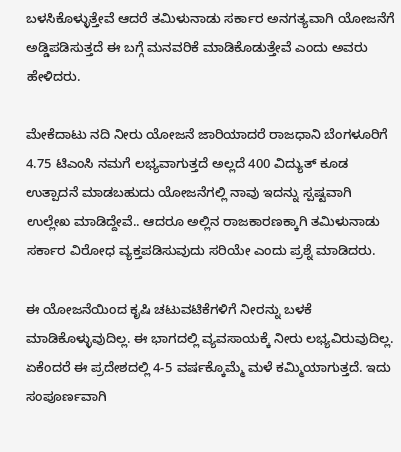ಬಳಸಿಕೊಳ್ಳುತ್ತೇವೆ ಆದರೆ ತಮಿಳುನಾಡು ಸರ್ಕಾರ ಅನಗತ್ಯವಾಗಿ ಯೋಜನೆಗೆ ಅಡ್ಡಿಪಡಿಸುತ್ತದೆ ಈ ಬಗ್ಗೆ ಮನವರಿಕೆ ಮಾಡಿಕೊಡುತ್ತೇವೆ ಎಂದು ಅವರು ಹೇಳಿದರು.

ಮೇಕೆದಾಟು ನದಿ ನೀರು ಯೋಜನೆ ಜಾರಿಯಾದರೆ ರಾಜಧಾನಿ ಬೆಂಗಳೂರಿಗೆ 4.75 ಟಿಎಂಸಿ ನಮಗೆ ಲಭ್ಯವಾಗುತ್ತದೆ ಅಲ್ಲದೆ 400 ವಿದ್ಯುತ್ ಕೂಡ ಉತ್ಪಾದನೆ ಮಾಡಬಹುದು ಯೋಜನೆಗಲ್ಲಿ ನಾವು ಇದನ್ನು ಸ್ಪಷ್ಟವಾಗಿ ಉಲ್ಲೇಖ ಮಾಡಿದ್ದೇವೆ.. ಆದರೂ ಅಲ್ಲಿನ ರಾಜಕಾರಣಕ್ಕಾಗಿ ತಮಿಳುನಾಡು ಸರ್ಕಾರ ವಿರೋಧ ವ್ಯಕ್ತಪಡಿಸುವುದು ಸರಿಯೇ ಎಂದು ಪ್ರಶ್ನೆ ಮಾಡಿದರು.

ಈ ಯೋಜನೆಯಿಂದ ಕೃಷಿ ಚಟುವಟಿಕೆಗಳಿಗೆ ನೀರನ್ನು ಬಳಕೆ ಮಾಡಿಕೊಳ್ಳುವುದಿಲ್ಲ. ಈ ಭಾಗದಲ್ಲಿ ವ್ಯವಸಾಯಕ್ಕೆ ನೀರು ಲಭ್ಯವಿರುವುದಿಲ್ಲ. ಏಕೆಂದರೆ ಈ ಪ್ರದೇಶದಲ್ಲಿ 4-5 ವರ್ಷಕ್ಕೊಮ್ಮೆ ಮಳೆ ಕಮ್ಮಿಯಾಗುತ್ತದೆ. ಇದು ಸಂಪೂರ್ಣವಾಗಿ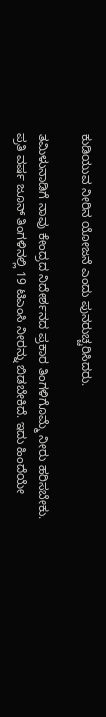ಕುಡಿಯುವ ನೀರಿನ ಯೋಜನೆ ಎಂದು ಪುನರುಚ್ಚರಿಸಿದರು.

ತಮಿಳುನಾಡಿಗೆ ನಾವು ಕೇಂದ್ರದ ನಿದೇರ್ಶನದ ಪ್ರಕಾರ ತಿಂಗಳಿಗೊಮ್ಮೆ ನೀರು ಹರಿಸಬೇಕು. ಪ್ರತಿ ವರ್ಷ ಜೂನ್ ತಿಂಗಳಿನಲ್ಲಿ 19 ಟಿಎಂಸಿ ನೀರನ್ನು ಬಿಡಬೇಕಿದೆ. ಇದು ಹಿಂದೆಯೇ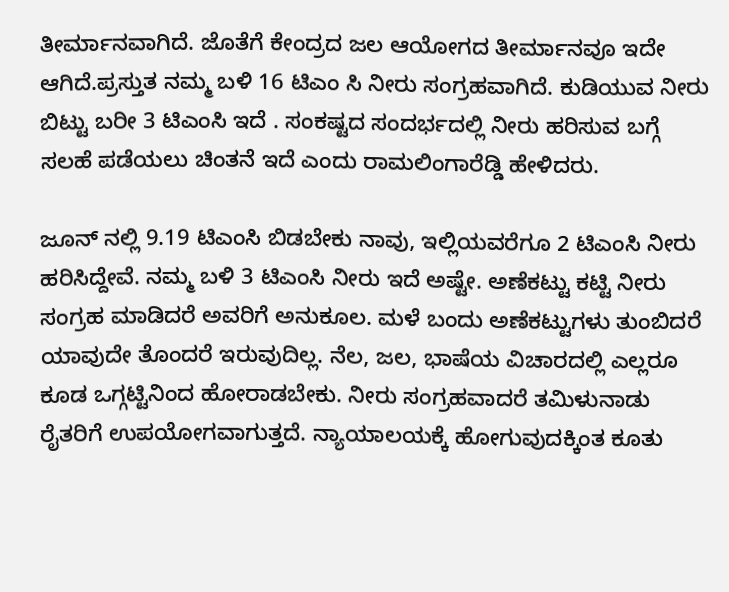ತೀರ್ಮಾನವಾಗಿದೆ. ಜೊತೆಗೆ ಕೇಂದ್ರದ ಜಲ ಆಯೋಗದ ತೀರ್ಮಾನವೂ ಇದೇ ಆಗಿದೆ.ಪ್ರಸ್ತುತ ನಮ್ಮ ಬಳಿ 16 ಟಿಎಂ ಸಿ ನೀರು ಸಂಗ್ರಹವಾಗಿದೆ. ಕುಡಿಯುವ ನೀರು ಬಿಟ್ಟು ಬರೀ 3 ಟಿಎಂಸಿ ಇದೆ . ಸಂಕಷ್ಟದ ಸಂದರ್ಭದಲ್ಲಿ ನೀರು ಹರಿಸುವ ಬಗ್ಗೆ ಸಲಹೆ ಪಡೆಯಲು ಚಿಂತನೆ ಇದೆ ಎಂದು ರಾಮಲಿಂಗಾರೆಡ್ಡಿ ಹೇಳಿದರು.

ಜೂನ್ ನಲ್ಲಿ 9.19 ಟಿಎಂಸಿ ಬಿಡಬೇಕು ನಾವು, ಇಲ್ಲಿಯವರೆಗೂ 2 ಟಿಎಂಸಿ ನೀರು ಹರಿಸಿದ್ದೇವೆ. ನಮ್ಮ ಬಳಿ 3 ಟಿಎಂಸಿ ನೀರು ಇದೆ ಅಷ್ಟೇ. ಅಣೆಕಟ್ಟು ಕಟ್ಟಿ ನೀರು ಸಂಗ್ರಹ ಮಾಡಿದರೆ ಅವರಿಗೆ ಅನುಕೂಲ. ಮಳೆ ಬಂದು ಅಣೆಕಟ್ಟುಗಳು ತುಂಬಿದರೆ ಯಾವುದೇ ತೊಂದರೆ ಇರುವುದಿಲ್ಲ. ನೆಲ, ಜಲ, ಭಾಷೆಯ ವಿಚಾರದಲ್ಲಿ ಎಲ್ಲರೂ ಕೂಡ ಒಗ್ಗಟ್ಟಿನಿಂದ ಹೋರಾಡಬೇಕು. ನೀರು ಸಂಗ್ರಹವಾದರೆ ತಮಿಳುನಾಡು ರೈತರಿಗೆ ಉಪಯೋಗವಾಗುತ್ತದೆ. ನ್ಯಾಯಾಲಯಕ್ಕೆ ಹೋಗುವುದಕ್ಕಿಂತ ಕೂತು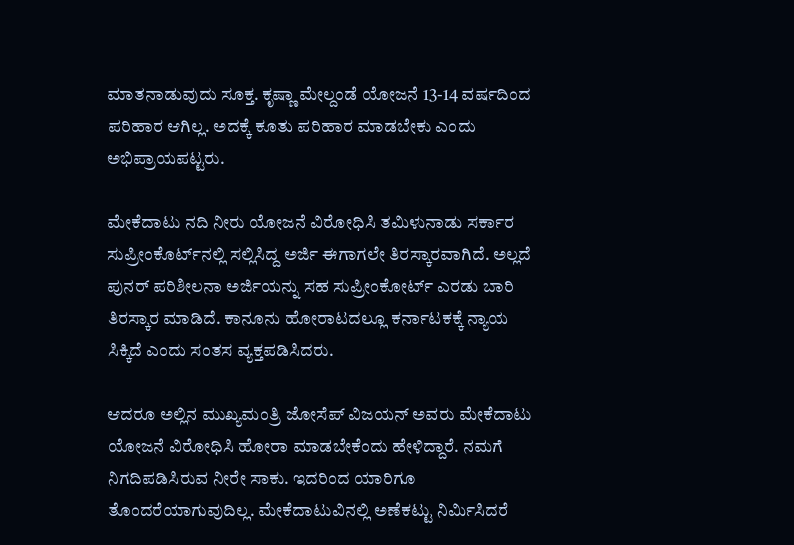ಮಾತನಾಡುವುದು ಸೂಕ್ತ. ಕೃಷ್ಣಾ ಮೇಲ್ದಂಡೆ ಯೋಜನೆ 13-14 ವರ್ಷದಿಂದ ಪರಿಹಾರ ಆಗಿಲ್ಲ. ಅದಕ್ಕೆ ಕೂತು ಪರಿಹಾರ ಮಾಡಬೇಕು ಎಂದು ಅಭಿಪ್ರಾಯಪಟ್ಟರು.

ಮೇಕೆದಾಟು ನದಿ ನೀರು ಯೋಜನೆ ವಿರೋಧಿಸಿ ತಮಿಳುನಾಡು ಸರ್ಕಾರ ಸುಪ್ರೀಂಕೊರ್ಟ್‍ನಲ್ಲಿ ಸಲ್ಲಿಸಿದ್ದ ಅರ್ಜಿ ಈಗಾಗಲೇ ತಿರಸ್ಕಾರವಾಗಿದೆ. ಅಲ್ಲದೆ ಪುನರ್ ಪರಿಶೀಲನಾ ಅರ್ಜಿಯನ್ನು ಸಹ ಸುಪ್ರೀಂಕೋರ್ಟ್ ಎರಡು ಬಾರಿ ತಿರಸ್ಕಾರ ಮಾಡಿದೆ. ಕಾನೂನು ಹೋರಾಟದಲ್ಲೂ ಕರ್ನಾಟಕಕ್ಕೆ ನ್ಯಾಯ ಸಿಕ್ಕಿದೆ ಎಂದು ಸಂತಸ ವ್ಯಕ್ತಪಡಿಸಿದರು.

ಆದರೂ ಅಲ್ಲಿನ ಮುಖ್ಯಮಂತ್ರಿ ಜೋಸೆಪ್ ವಿಜಯನ್ ಅವರು ಮೇಕೆದಾಟು ಯೋಜನೆ ವಿರೋಧಿಸಿ ಹೋರಾ ಮಾಡಬೇಕೆಂದು ಹೇಳಿದ್ದಾರೆ. ನಮಗೆ ನಿಗದಿಪಡಿಸಿರುವ ನೀರೇ ಸಾಕು. ಇದರಿಂದ ಯಾರಿಗೂ ತೊಂದರೆಯಾಗುವುದಿಲ್ಲ. ಮೇಕೆದಾಟುವಿನಲ್ಲಿ ಅಣೆಕಟ್ಟು ನಿರ್ಮಿಸಿದರೆ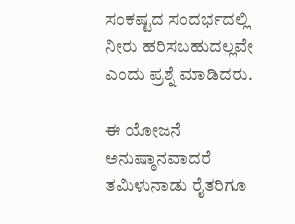ಸಂಕಷ್ಟದ ಸಂದರ್ಭದಲ್ಲಿ ನೀರು ಹರಿಸಬಹುದಲ್ಲವೇ ಎಂದು ಪ್ರಶ್ನೆ ಮಾಡಿದರು.

ಈ ಯೋಜನೆ ಅನುಷ್ಠಾನವಾದರೆ ತಮಿಳುನಾಡು ರೈತರಿಗೂ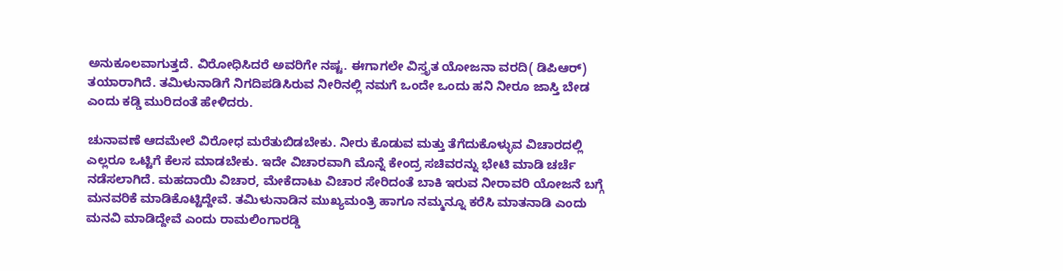ಅನುಕೂಲವಾಗುತ್ತದೆ. ವಿರೋಧಿಸಿದರೆ ಅವರಿಗೇ ನಷ್ಟ. ಈಗಾಗಲೇ ವಿಸ್ತೃತ ಯೋಜನಾ ವರದಿ( ಡಿಪಿಆರ್) ತಯಾರಾಗಿದೆ. ತಮಿಳುನಾಡಿಗೆ ನಿಗದಿಪಡಿಸಿರುವ ನೀರಿನಲ್ಲಿ ನಮಗೆ ಒಂದೇ ಒಂದು ಹನಿ ನೀರೂ ಜಾಸ್ತಿ ಬೇಡ ಎಂದು ಕಡ್ಡಿ ಮುರಿದಂತೆ ಹೇಳಿದರು.

ಚುನಾವಣೆ ಆದಮೇಲೆ ವಿರೋಧ ಮರೆತುಬಿಡಬೇಕು. ನೀರು ಕೊಡುವ ಮತ್ತು ತೆಗೆದುಕೊಳ್ಳುವ ವಿಚಾರದಲ್ಲಿ ಎಲ್ಲರೂ ಒಟ್ಟಿಗೆ ಕೆಲಸ ಮಾಡಬೇಕು. ಇದೇ ವಿಚಾರವಾಗಿ ಮೊನ್ನೆ ಕೇಂದ್ರ ಸಚಿವರನ್ನು ಭೇಟಿ ಮಾಡಿ ಚರ್ಚೆ ನಡೆಸಲಾಗಿದೆ. ಮಹದಾಯಿ ವಿಚಾರ, ಮೇಕೆದಾಟು ವಿಚಾರ ಸೇರಿದಂತೆ ಬಾಕಿ ಇರುವ ನೀರಾವರಿ ಯೋಜನೆ ಬಗ್ಗೆ ಮನವರಿಕೆ ಮಾಡಿಕೊಟ್ಟಿದ್ದೇವೆ. ತಮಿಳುನಾಡಿನ ಮುಖ್ಯಮಂತ್ರಿ ಹಾಗೂ ನಮ್ಮನ್ನೂ ಕರೆಸಿ ಮಾತನಾಡಿ ಎಂದು ಮನವಿ ಮಾಡಿದ್ದೇವೆ ಎಂದು ರಾಮಲಿಂಗಾರಡ್ಡಿ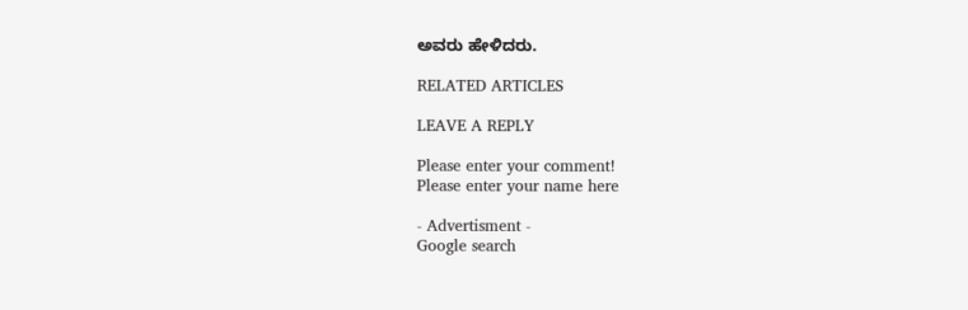ಅವರು ಹೇಳಿದರು.

RELATED ARTICLES

LEAVE A REPLY

Please enter your comment!
Please enter your name here

- Advertisment -
Google search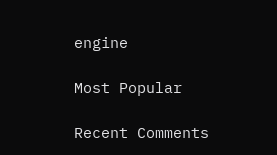engine

Most Popular

Recent Comments